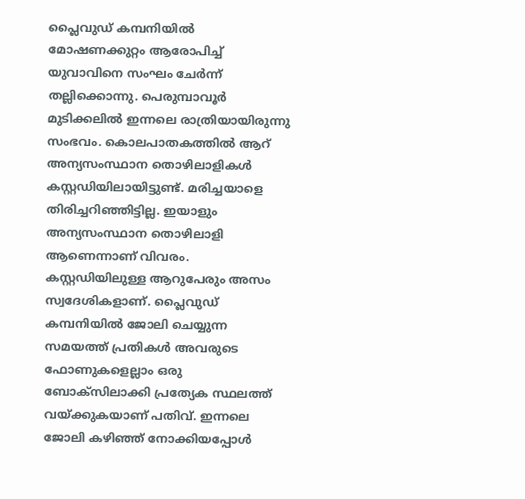പ്ലൈവുഡ് കമ്പനിയിൽ മോഷണക്കുറ്റം ആരോപിച്ച് യുവാവിനെ സംഘം ചേർന്ന് തല്ലിക്കൊന്നു. പെരുമ്പാവൂർ മുടിക്കലിൽ ഇന്നലെ രാത്രിയായിരുന്നു സംഭവം. കൊലപാതകത്തിൽ ആറ് അന്യസംസ്ഥാന തൊഴിലാളികൾ കസ്റ്റഡിയിലായിട്ടുണ്ട്. മരിച്ചയാളെ തിരിച്ചറിഞ്ഞിട്ടില്ല. ഇയാളും അന്യസംസ്ഥാന തൊഴിലാളി ആണെന്നാണ് വിവരം.
കസ്റ്റഡിയിലുള്ള ആറുപേരും അസം സ്വദേശികളാണ്. പ്ലൈവുഡ് കമ്പനിയിൽ ജോലി ചെയ്യുന്ന സമയത്ത് പ്രതികൾ അവരുടെ ഫോണുകളെല്ലാം ഒരു ബോക്സിലാക്കി പ്രത്യേക സ്ഥലത്ത് വയ്ക്കുകയാണ് പതിവ്. ഇന്നലെ ജോലി കഴിഞ്ഞ് നോക്കിയപ്പോൾ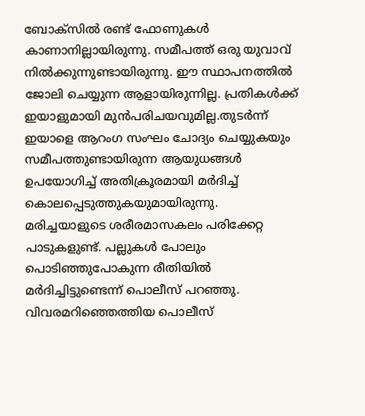ബോക്സിൽ രണ്ട് ഫോണുകൾ കാണാനില്ലായിരുന്നു. സമീപത്ത് ഒരു യുവാവ് നിൽക്കുന്നുണ്ടായിരുന്നു. ഈ സ്ഥാപനത്തിൽ ജോലി ചെയ്യുന്ന ആളായിരുന്നില്ല. പ്രതികൾക്ക് ഇയാളുമായി മുൻപരിചയവുമില്ല.തുടർന്ന് ഇയാളെ ആറംഗ സംഘം ചോദ്യം ചെയ്യുകയും സമീപത്തുണ്ടായിരുന്ന ആയുധങ്ങൾ ഉപയോഗിച്ച് അതിക്രൂരമായി മർദിച്ച് കൊലപ്പെടുത്തുകയുമായിരുന്നു. മരിച്ചയാളുടെ ശരീരമാസകലം പരിക്കേറ്റ പാടുകളുണ്ട്. പല്ലുകൾ പോലും പൊടിഞ്ഞുപോകുന്ന രീതിയിൽ മർദിച്ചിട്ടുണ്ടെന്ന് പൊലീസ് പറഞ്ഞു. വിവരമറിഞ്ഞെത്തിയ പൊലീസ്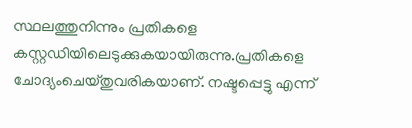സ്ഥലത്തുനിന്നും പ്രതികളെ കസ്റ്റഡിയിലെടുക്കുകയായിരുന്നു.പ്രതികളെ ചോദ്യംചെയ്തുവരികയാണ്. നഷ്ടപ്പെട്ടു എന്ന്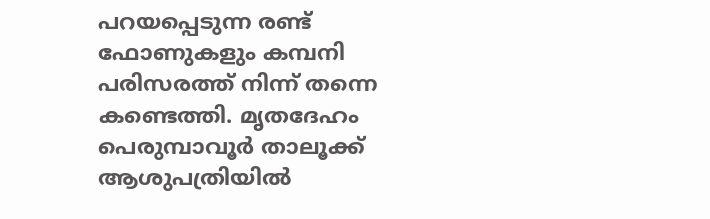പറയപ്പെടുന്ന രണ്ട് ഫോണുകളും കമ്പനി പരിസരത്ത് നിന്ന് തന്നെ കണ്ടെത്തി. മൃതദേഹം പെരുമ്പാവൂർ താലൂക്ക് ആശുപത്രിയിൽ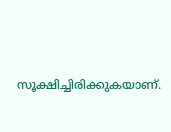സൂക്ഷിച്ചിരിക്കുകയാണ്.